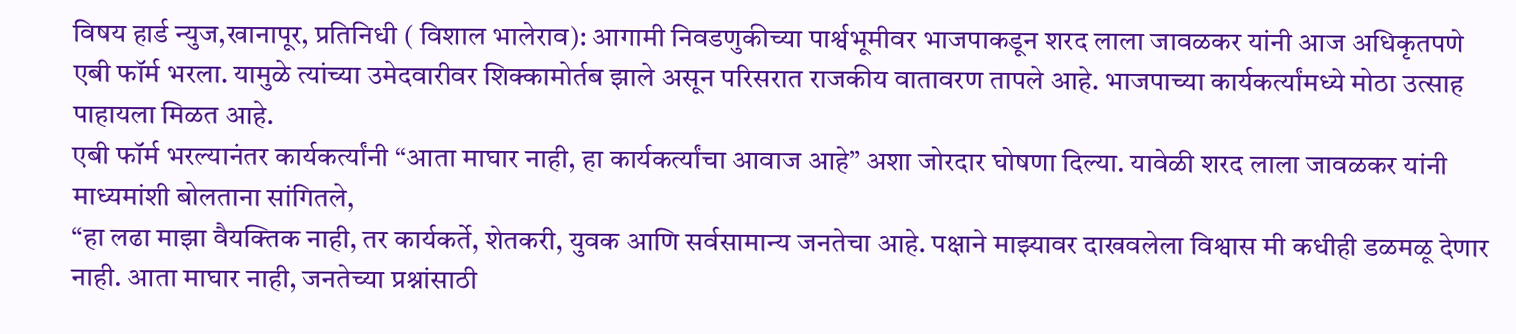विषय हार्ड न्युज,खानापूर, प्रतिनिधी ( विशाल भालेराव): आगामी निवडणुकीच्या पार्श्वभूमीवर भाजपाकडून शरद लाला जावळकर यांनी आज अधिकृतपणे एबी फॉर्म भरला. यामुळे त्यांच्या उमेदवारीवर शिक्कामोर्तब झाले असून परिसरात राजकीय वातावरण तापले आहे. भाजपाच्या कार्यकर्त्यांमध्ये मोठा उत्साह पाहायला मिळत आहे.
एबी फॉर्म भरल्यानंतर कार्यकर्त्यांनी “आता माघार नाही, हा कार्यकर्त्यांचा आवाज आहे” अशा जोरदार घोषणा दिल्या. यावेळी शरद लाला जावळकर यांनी माध्यमांशी बोलताना सांगितले,
“हा लढा माझा वैयक्तिक नाही, तर कार्यकर्ते, शेतकरी, युवक आणि सर्वसामान्य जनतेचा आहे. पक्षाने माझ्यावर दाखवलेला विश्वास मी कधीही डळमळू देणार नाही. आता माघार नाही, जनतेच्या प्रश्नांसाठी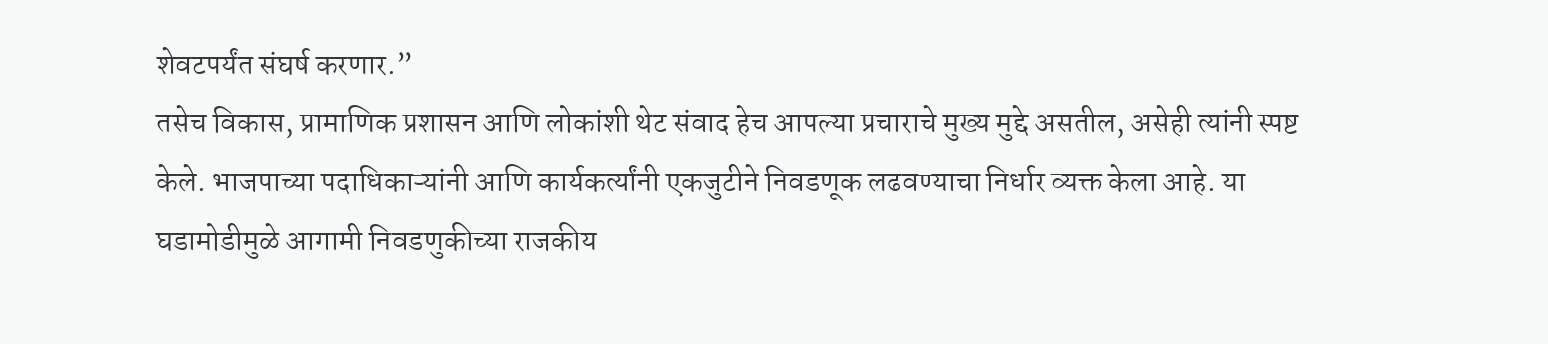शेवटपर्यंत संघर्ष करणार.”
तसेच विकास, प्रामाणिक प्रशासन आणि लोकांशी थेट संवाद हेच आपल्या प्रचाराचे मुख्य मुद्दे असतील, असेही त्यांनी स्पष्ट केले. भाजपाच्या पदाधिकाऱ्यांनी आणि कार्यकर्त्यांनी एकजुटीने निवडणूक लढवण्याचा निर्धार व्यक्त केला आहे. या घडामोडीमुळे आगामी निवडणुकीच्या राजकीय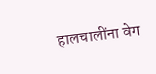हालचालींना वेग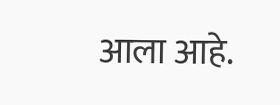आला आहे.